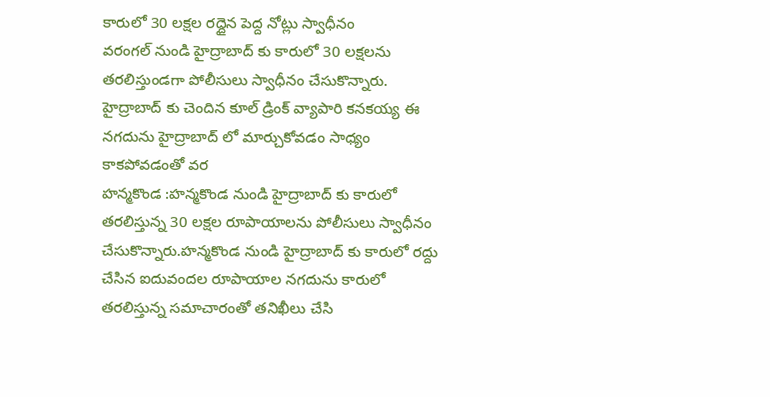కారులో 30 లక్షల రద్దైన పెద్ద నోట్లు స్వాధీనం
వరంగల్ నుండి హైద్రాబాద్ కు కారులో 30 లక్షలను తరలిస్తుండగా పోలీసులు స్వాధీనం చేసుకొన్నారు. హైద్రాబాద్ కు చెందిన కూల్ డ్రింక్ వ్యాపారి కనకయ్య ఈ నగదును హైద్రాబాద్ లో మార్చుకోవడం సాధ్యం కాకపోవడంతో వర
హన్మకొండ :హన్మకొండ నుండి హైద్రాబాద్ కు కారులో తరలిస్తున్న 30 లక్షల రూపాయాలను పోలీసులు స్వాధీనం చేసుకొన్నారు.హన్మకొండ నుండి హైద్రాబాద్ కు కారులో రద్దు చేసిన ఐదువందల రూపాయాల నగదును కారులో తరలిస్తున్న సమాచారంతో తనిఖీలు చేసి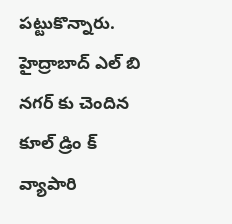పట్టుకొన్నారు.
హైద్రాబాద్ ఎల్ బి నగర్ కు చెందిన కూల్ డ్రిం క్ వ్యాపారి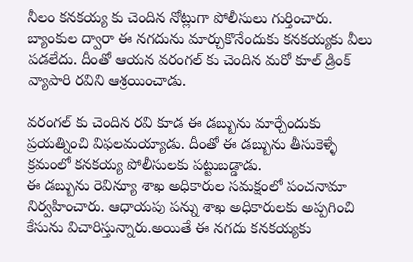నీలం కనకయ్య కు చెందిన నోట్లుగా పోలీసులు గుర్తించారు. బ్యాంకుల ద్వారా ఈ నగదును మార్చుకొనేందుకు కనకయ్యకు వీలు పడలేదు. దీంతో ఆయన వరంగల్ కు చెందిన మరో కూల్ డ్రింక్ వ్యాపారి రవిని ఆశ్రయించాడు.

వరంగల్ కు చెందిన రవి కూడ ఈ డబ్బును మార్చేందుకు ప్రయత్నించి విఫలమయ్యాడు. దీంతో ఈ డబ్బును తీసుకెళ్ళే క్రమంలో కనకయ్య పోలీసులకు పట్టుబడ్డాడు.
ఈ డబ్బును రెవిన్యూ శాఖ అధికారుల సమక్షంలో పంచనామా నిర్వహించారు. ఆధాయపు పన్ను శాఖ అధికారులకు అప్పగించి కేసును విచారిస్తున్నారు.అయితే ఈ నగదు కనకయ్యకు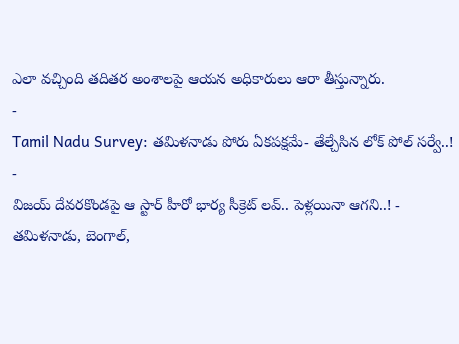ఎలా వచ్చింది తదితర అంశాలపై ఆయన అధికారులు ఆరా తీస్తున్నారు.
-
Tamil Nadu Survey: తమిళనాడు పోరు ఏకపక్షమే- తేల్చేసిన లోక్ పోల్ సర్వే..! -
విజయ్ దేవరకొండపై ఆ స్టార్ హీరో భార్య సీక్రెట్ లవ్.. పెళ్లయినా ఆగని..! -
తమిళనాడు, బెంగాల్,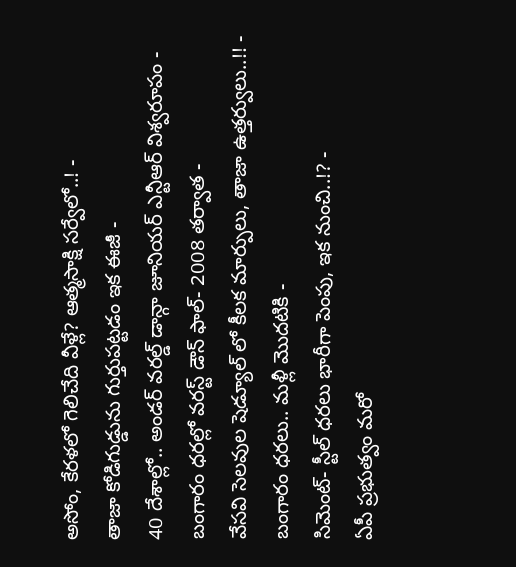అసోం, కేరళలో గెలిచేది వీళ్లే? ఆత్మసాక్షి సర్వేలో..! -
తాజా కోడిగుడ్డును గుర్తుపట్టడం ఇక ఈజీ -
40 దేశాల్లో.. అండర్ వరల్డ్ డాన్గా జూనియర్ ఎన్టీఆర్ విశ్వరూపం -
బంగారం ధరల్లో వరస్ట్ డౌన్ ఫాల్- 2008 తర్వాత -
వేసవి సెలవుల షెడ్యూల్ లో కీలక మార్పులు, తాజా ఉత్తర్వులు..!! -
బంగారం ధరలు.. మళ్లీ మొదటికి -
సిమెంట్- స్టీల్ ధరలు భారీగా పెంపు, ఇక నుంచి..!? -
ఏపీ ప్రభుత్వం మరో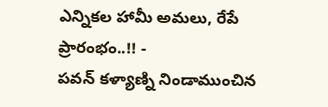ఎన్నికల హామీ అమలు, రేపే ప్రారంభం..!! -
పవన్ కళ్యాణ్ని నిండాముంచిన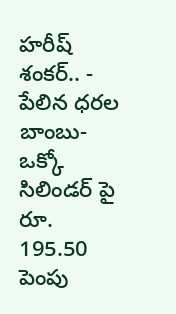హరీష్ శంకర్.. -
పేలిన ధరల బాంబు- ఒక్కో సిలిండర్ పై రూ. 195.50 పెంపు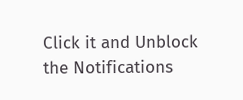Click it and Unblock the Notifications